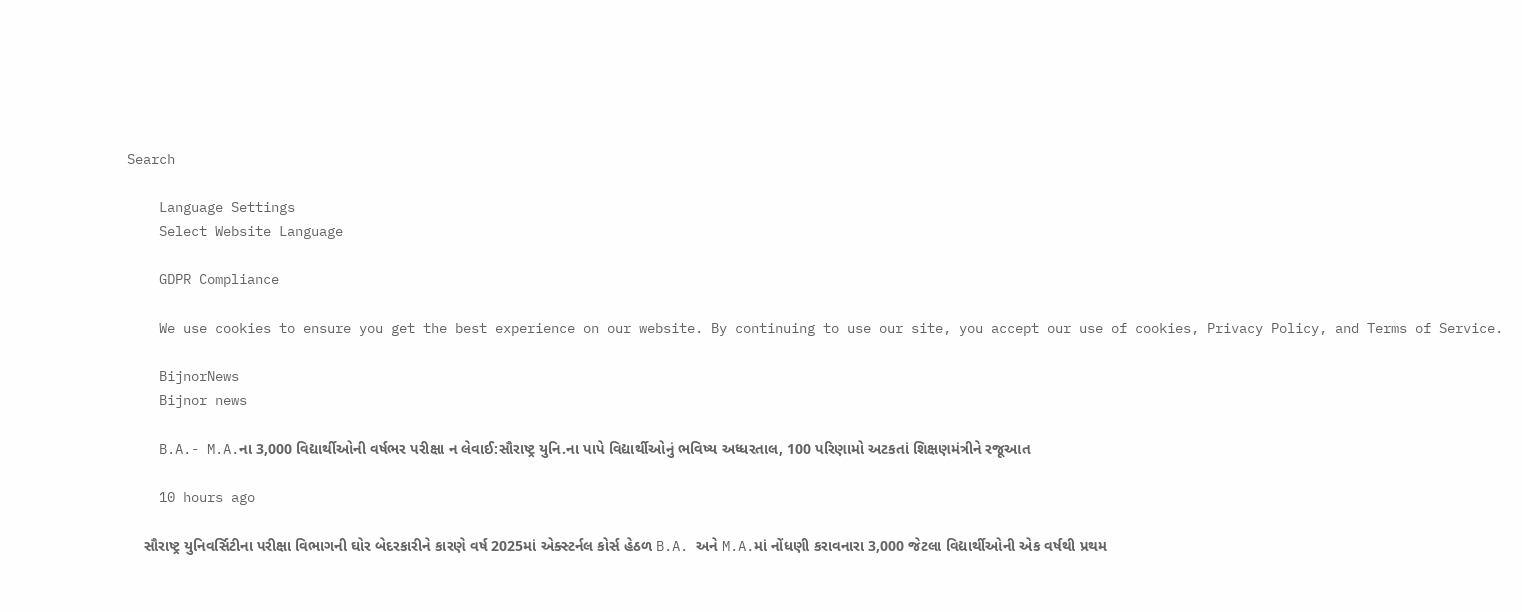Search

    Language Settings
    Select Website Language

    GDPR Compliance

    We use cookies to ensure you get the best experience on our website. By continuing to use our site, you accept our use of cookies, Privacy Policy, and Terms of Service.

    BijnorNews
    Bijnor news

    B.A.- M.A.ના 3,000 વિદ્યાર્થીઓની વર્ષભર પરીક્ષા ન લેવાઈ:સૌરાષ્ટ્ર યુનિ.ના પાપે વિદ્યાર્થીઓનું ભવિષ્ય અધ્ધરતાલ, 100 પરિણામો અટકતાં શિક્ષણમંત્રીને રજૂઆત

    10 hours ago

    સૌરાષ્ટ્ર યુનિવર્સિટીના પરીક્ષા વિભાગની ઘોર બેદરકારીને કારણે વર્ષ 2025માં એક્સ્ટર્નલ કોર્સ હેઠળ B.A. અને M.A.માં નોંધણી કરાવનારા 3,000 જેટલા વિદ્યાર્થીઓની એક વર્ષથી પ્રથમ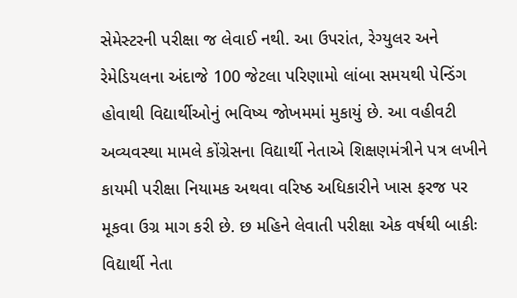સેમેસ્ટરની પરીક્ષા જ લેવાઈ નથી. આ ઉપરાંત, રેગ્યુલર અને રેમેડિયલના અંદાજે 100 જેટલા પરિણામો લાંબા સમયથી પેન્ડિંગ હોવાથી વિદ્યાર્થીઓનું ભવિષ્ય જોખમમાં મુકાયું છે. આ વહીવટી અવ્યવસ્થા મામલે કોંગ્રેસના વિદ્યાર્થી નેતાએ શિક્ષણમંત્રીને પત્ર લખીને કાયમી પરીક્ષા નિયામક અથવા વરિષ્ઠ અધિકારીને ખાસ ફરજ પર મૂકવા ઉગ્ર માગ કરી છે. છ મહિને લેવાતી પરીક્ષા એક વર્ષથી બાકીઃ વિદ્યાર્થી નેતા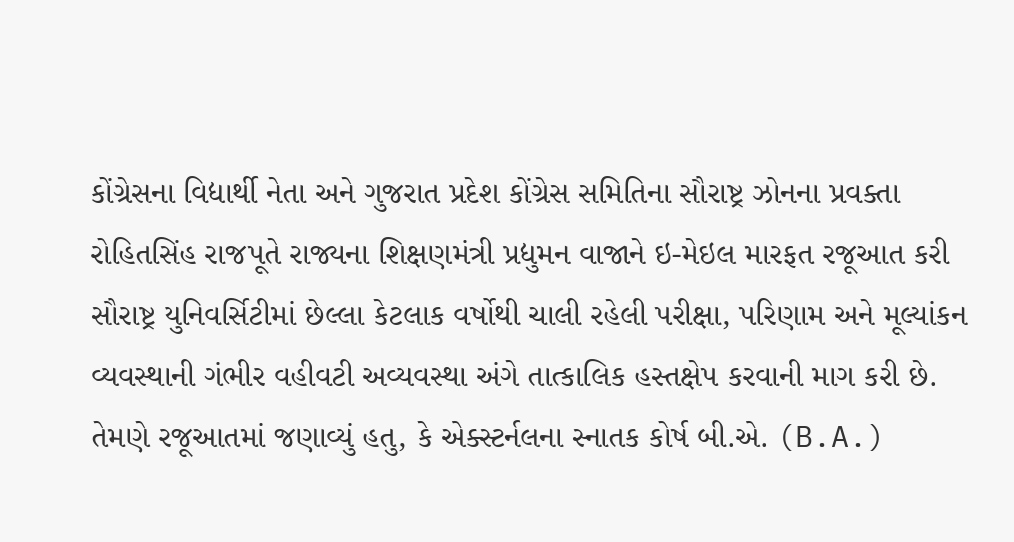કોંગ્રેસના વિદ્યાર્થી નેતા અને ગુજરાત પ્રદેશ કોંગ્રેસ સમિતિના સૌરાષ્ટ્ર ઝોનના પ્રવક્તા રોહિતસિંહ રાજપૂતે રાજ્યના શિક્ષણમંત્રી પ્રદ્યુમન વાજાને ઇ-મેઇલ મારફત રજૂઆત કરી સૌરાષ્ટ્ર યુનિવર્સિટીમાં છેલ્લા કેટલાક વર્ષોથી ચાલી રહેલી પરીક્ષા, પરિણામ અને મૂલ્યાંકન વ્યવસ્થાની ગંભીર વહીવટી અવ્યવસ્થા અંગે તાત્કાલિક હસ્તક્ષેપ કરવાની માગ કરી છે. તેમણે રજૂઆતમાં જણાવ્યું હતુ, કે એક્સ્ટર્નલના સ્નાતક કોર્ષ બી.એ. (B.A.)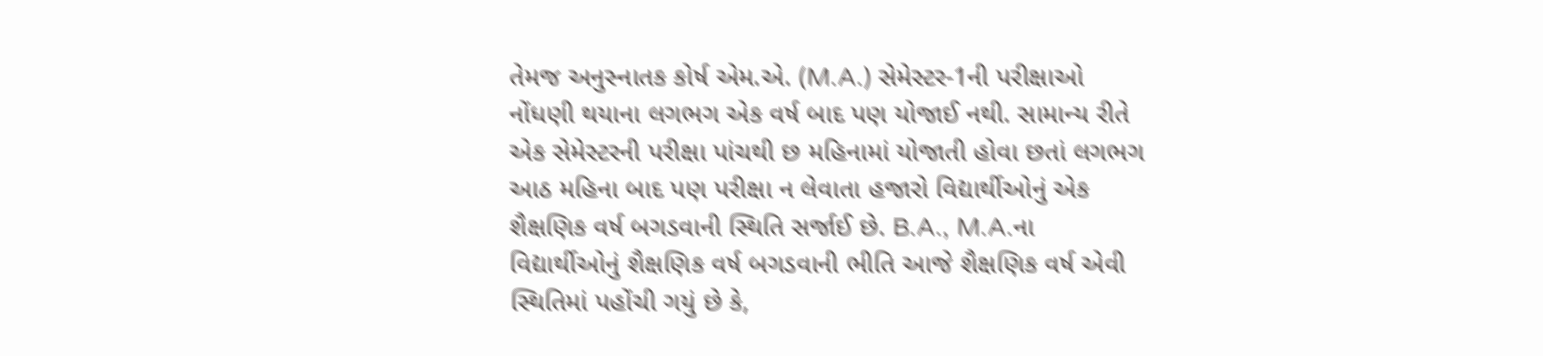તેમજ અનુસ્નાતક કોર્ષ એમ.એ. (M.A.) સેમેસ્ટર-1ની પરીક્ષાઓ નોંધણી થયાના લગભગ એક વર્ષ બાદ પણ યોજાઈ નથી. સામાન્ય રીતે એક સેમેસ્ટરની પરીક્ષા પાંચથી છ મહિનામાં યોજાતી હોવા છતાં લગભગ આઠ મહિના બાદ પણ પરીક્ષા ન લેવાતા હજારો વિદ્યાર્થીઓનું એક શૈક્ષણિક વર્ષ બગડવાની સ્થિતિ સર્જાઈ છે. B.A., M.A.ના વિદ્યાર્થીઓનું શૈક્ષણિક વર્ષ બગડવાની ભીતિ આજે શૈક્ષણિક વર્ષ એવી સ્થિતિમાં પહોંચી ગયું છે કે,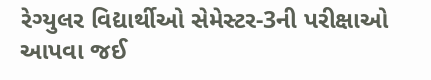રેગ્યુલર વિદ્યાર્થીઓ સેમેસ્ટર-3ની પરીક્ષાઓ આપવા જઈ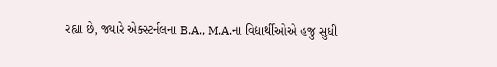રહ્યા છે, જ્યારે એક્સ્ટર્નલના B.A., M.A.ના વિદ્યાર્થીઓએ હજુ સુધી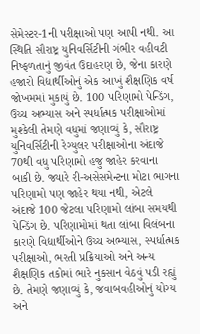સેમેસ્ટર-1ની પરીક્ષાઓ પણ આપી નથી. આ સ્થિતિ સૌરાષ્ટ્ર યુનિવર્સિટીની ગંભીર વહીવટી નિષ્ફળતાનું જીવંત ઉદાહરણ છે, જેના કારણે હજારો વિદ્યાર્થીઓનું એક આખું શૈક્ષણિક વર્ષ જોખમમાં મુકાયું છે. 100 પરિણામો પેન્ડિંગ, ઉચ્ચ અભ્યાસ અને સ્પર્ધાત્મક પરીક્ષાઓમાં મુશ્કેલી તેમણે વધુમાં જણાવ્યું કે, સૌરાષ્ટ્ર યુનિવર્સિટીની રેગ્યુલર પરીક્ષાઓના અંદાજે 70થી વધુ પરિણામો હજુ જાહેર કરવાના બાકી છે. જ્યારે રી-અસેસમેન્ટના મોટા ભાગના પરિણામો પણ જાહેર થયા નથી, એટલે અંદાજે 100 જેટલા પરિણામો લાંબા સમયથી પેન્ડિંગ છે. પરિણામોમાં થતા લાંબા વિલંબના કારણે વિદ્યાર્થીઓને ઉચ્ચ અભ્યાસ, સ્પર્ધાત્મક પરીક્ષાઓ, ભરતી પ્રક્રિયાઓ અને અન્ય શૈક્ષણિક તકોમાં ભારે નુકસાન વેઠવું પડી રહ્યું છે. તેમણે જણાવ્યું કે, જવાબવહીઓનું યોગ્ય અને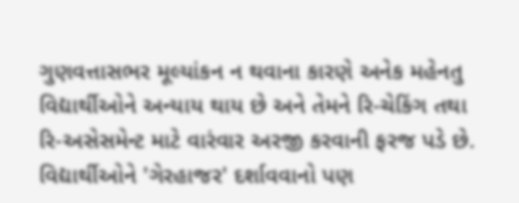ગુણવત્તાસભર મૂલ્યાંકન ન થવાના કારણે અનેક મહેનતુ વિદ્યાર્થીઓને અન્યાય થાય છે અને તેમને રિ-ચેકિંગ તથા રિ-અસેસમેન્ટ માટે વારંવાર અરજી કરવાની ફરજ પડે છે. વિદ્યાર્થીઓને 'ગેરહાજર' દર્શાવવાનો પણ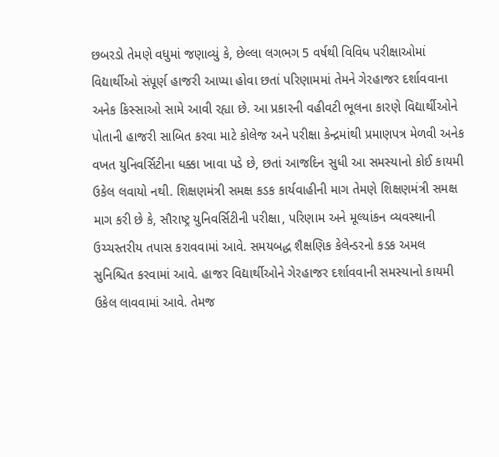છબરડો તેમણે વધુમાં જણાવ્યું કે, છેલ્લા લગભગ 5 વર્ષથી વિવિધ પરીક્ષાઓમાં વિદ્યાર્થીઓ સંપૂર્ણ હાજરી આપ્યા હોવા છતાં પરિણામમાં તેમને ગેરહાજર દર્શાવવાના અનેક કિસ્સાઓ સામે આવી રહ્યા છે. આ પ્રકારની વહીવટી ભૂલના કારણે વિદ્યાર્થીઓને પોતાની હાજરી સાબિત કરવા માટે કોલેજ અને પરીક્ષા કેન્દ્રમાંથી પ્રમાણપત્ર મેળવી અનેક વખત યુનિવર્સિટીના ધક્કા ખાવા પડે છે, છતાં આજદિન સુધી આ સમસ્યાનો કોઈ કાયમી ઉકેલ લવાયો નથી. શિક્ષણમંત્રી સમક્ષ કડક કાર્યવાહીની માગ તેમણે શિક્ષણમંત્રી સમક્ષ માગ કરી છે કે, સૌરાષ્ટ્ર યુનિવર્સિટીની પરીક્ષા, પરિણામ અને મૂલ્યાંકન વ્યવસ્થાની ઉચ્ચસ્તરીય તપાસ કરાવવામાં આવે. સમયબદ્ધ શૈક્ષણિક કેલેન્ડરનો કડક અમલ સુનિશ્ચિત કરવામાં આવે. હાજર વિદ્યાર્થીઓને ગેરહાજર દર્શાવવાની સમસ્યાનો કાયમી ઉકેલ લાવવામાં આવે. તેમજ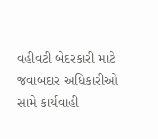વહીવટી બેદરકારી માટે જવાબદાર અધિકારીઓ સામે કાર્યવાહી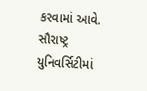કરવામાં આવે. સૌરાષ્ટ્ર યુનિવર્સિટીમાં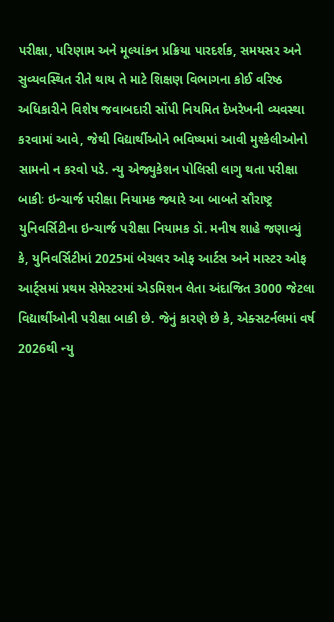પરીક્ષા, પરિણામ અને મૂલ્યાંકન પ્રક્રિયા પારદર્શક, સમયસર અને સુવ્યવસ્થિત રીતે થાય તે માટે શિક્ષણ વિભાગના કોઈ વરિષ્ઠ અધિકારીને વિશેષ જવાબદારી સોંપી નિયમિત દેખરેખની વ્યવસ્થા કરવામાં આવે, જેથી વિદ્યાર્થીઓને ભવિષ્યમાં આવી મુશ્કેલીઓનો સામનો ન કરવો પડે. ન્યુ એજ્યુકેશન પોલિસી લાગુ થતા પરીક્ષા બાકીઃ ઇન્ચાર્જ પરીક્ષા નિયામક જ્યારે આ બાબતે સૌરાષ્ટ્ર યુનિવર્સિટીના ઇન્ચાર્જ પરીક્ષા નિયામક ડૉ. મનીષ શાહે જણાવ્યું કે, યુનિવર્સિટીમાં 2025માં બેચલર ઓફ આર્ટસ અને માસ્ટર ઓફ આર્ટ્સમાં પ્રથમ સેમેસ્ટરમાં એડમિશન લેતા અંદાજિત 3000 જેટલા વિદ્યાર્થીઓની પરીક્ષા બાકી છે. જેનું કારણે છે કે, એક્સટર્નલમાં વર્ષ 2026થી ન્યુ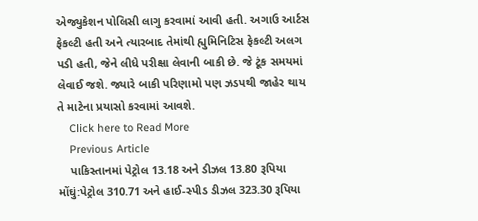એજ્યુકેશન પોલિસી લાગુ કરવામાં આવી હતી. અગાઉ આર્ટસ ફેકલ્ટી હતી અને ત્યારબાદ તેમાંથી હ્યુમિનિટિસ ફેકલ્ટી અલગ પડી હતી, જેને લીધે પરીક્ષા લેવાની બાકી છે. જે ટૂંક સમયમાં લેવાઈ જશે. જ્યારે બાકી પરિણામો પણ ઝડપથી જાહેર થાય તે માટેના પ્રયાસો કરવામાં આવશે.
    Click here to Read More
    Previous Article
    પાકિસ્તાનમાં પેટ્રોલ 13.18 અને ડીઝલ 13.80 રૂપિયા મોંઘું:પેટ્રોલ 310.71 અને હાઈ-સ્પીડ ડીઝલ 323.30 રૂપિયા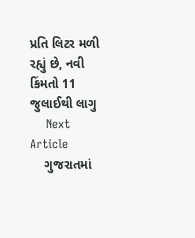પ્રતિ લિટર મળી રહ્યું છે, નવી કિંમતો 11 જુલાઈથી લાગુ
    Next Article
    ગુજરાતમાં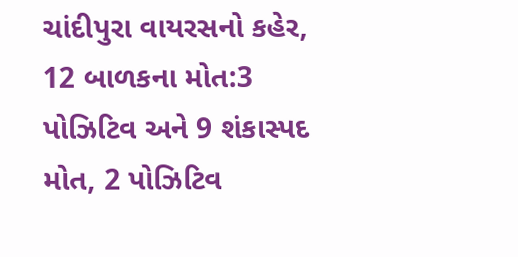ચાંદીપુરા વાયરસનો કહેર, 12 બાળકના મોત:3 પોઝિટિવ અને 9 શંકાસ્પદ મોત, 2 પોઝિટિવ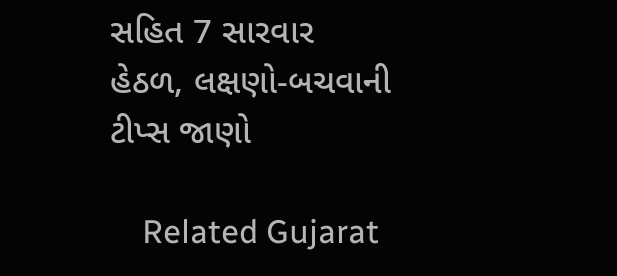સહિત 7 સારવાર હેઠળ, લક્ષણો-બચવાની ટીપ્સ જાણો

    Related Gujarat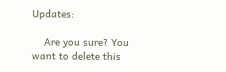Updates:

    Are you sure? You want to delete this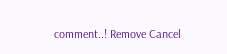comment..! Remove Cancel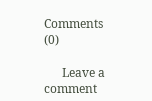Comments (0)

      Leave a comment